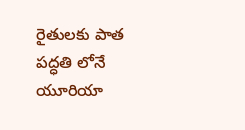రైతులకు పాత పద్ధతి లోనే యూరియా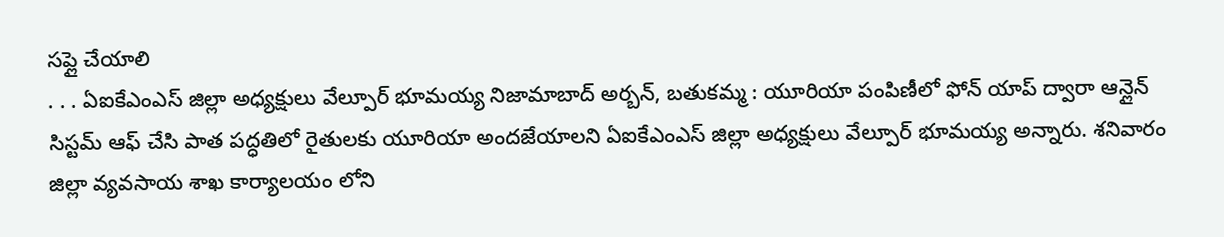సప్లై చేయాలి
. . . ఏఐకేఎంఎస్ జిల్లా అధ్యక్షులు వేల్పూర్ భూమయ్య నిజామాబాద్ అర్బన్, బతుకమ్మ : యూరియా పంపిణీలో ఫోన్ యాప్ ద్వారా ఆన్లైన్ సిస్టమ్ ఆఫ్ చేసి పాత పద్ధతిలో రైతులకు యూరియా అందజేయాలని ఏఐకేఎంఎస్ జిల్లా అధ్యక్షులు వేల్పూర్ భూమయ్య అన్నారు. శనివారం జిల్లా వ్యవసాయ శాఖ కార్యాలయం లోని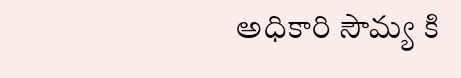అధికారి సౌమ్య కి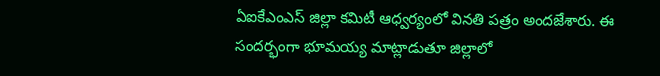ఏఐకేఎంఎస్ జిల్లా కమిటీ ఆధ్వర్యంలో వినతి పత్రం అందజేశారు. ఈ సందర్భంగా భూమయ్య మాట్లాడుతూ జిల్లాలో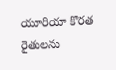యూరియా కొరత రైతులను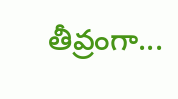తీవ్రంగా...